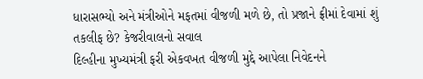ધારાસભ્યો અને મંત્રીઓને મફતમાં વીજળી મળે છે, તો પ્રજાને ફ્રીમાં દેવામાં શું તકલીફ છે? કેજરીવાલનો સવાલ
દિલ્હીના મુખ્યમંત્રી ફરી એકવખત વીજળી મુદ્દે આપેલા નિવેદનને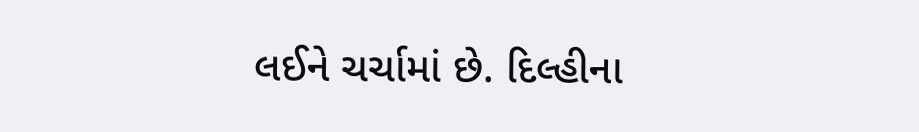લઈને ચર્ચામાં છે. દિલ્હીના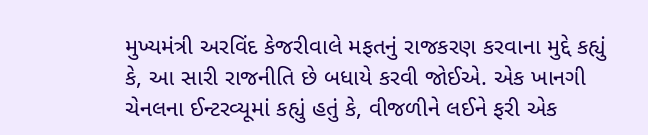મુખ્યમંત્રી અરવિંદ કેજરીવાલે મફતનું રાજકરણ કરવાના મુદ્દે કહ્યું કે, આ સારી રાજનીતિ છે બધાયે કરવી જોઈએ. એક ખાનગી ચેનલના ઈન્ટરવ્યૂમાં કહ્યું હતું કે, વીજળીને લઈને ફરી એક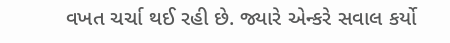વખત ચર્ચા થઈ રહી છે. જ્યારે એન્કરે સવાલ કર્યો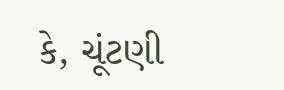કે, ચૂંટણી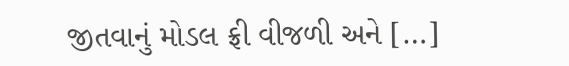જીતવાનું મોડલ ફ્રી વીજળી અને […]